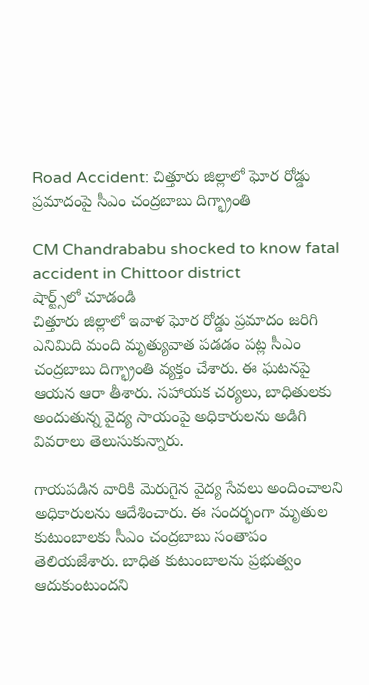Road Accident: చిత్తూరు జిల్లాలో ఘోర రోడ్డు ప్రమాదంపై సీఎం చంద్రబాబు దిగ్భ్రాంతి

CM Chandrababu shocked to know fatal accident in Chittoor district
షార్ట్స్‌లో చూడండి
చిత్తూరు జిల్లాలో ఇవాళ ఘోర రోడ్డు ప్రమాదం జరిగి ఎనిమిది మంది మృత్యువాత పడడం పట్ల సీఎం చంద్రబాబు దిగ్భ్రాంతి వ్యక్తం చేశారు. ఈ ఘటనపై ఆయన ఆరా తీశారు. సహాయక చర్యలు, బాధితులకు అందుతున్న వైద్య సాయంపై అధికారులను అడిగి వివరాలు తెలుసుకున్నారు.

గాయపడిన వారికి మెరుగైన వైద్య సేవలు అందించాలని అధికారులను ఆదేశించారు. ఈ సందర్భంగా మృతుల కుటుంబాలకు సీఎం చంద్రబాబు సంతాపం తెలియజేశారు. బాధిత కుటుంబాలను ప్రభుత్వం ఆదుకుంటుందని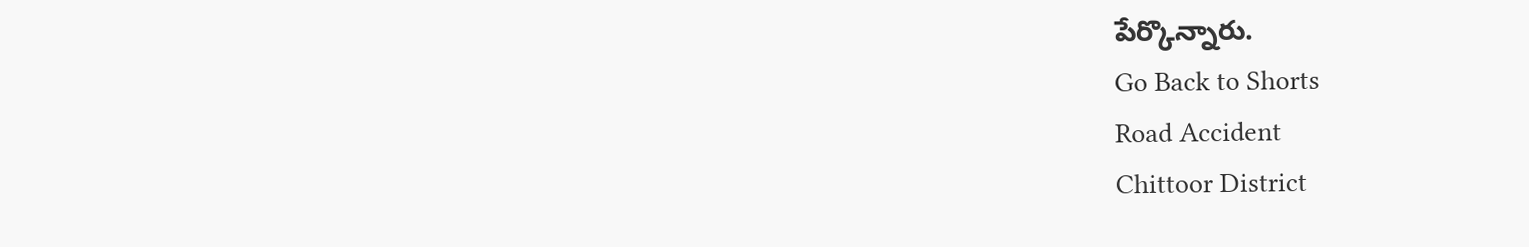పేర్కొన్నారు.
Go Back to Shorts
Road Accident
Chittoor District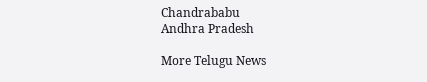Chandrababu
Andhra Pradesh

More Telugu News